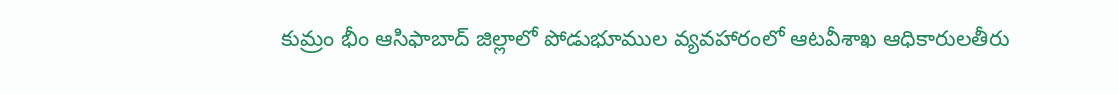కుమ్రం భీం ఆసిఫాబాద్ జిల్లాలో పోడుభూముల వ్యవహారంలో ఆటవీశాఖ ఆధికారులతీరు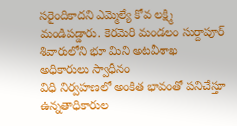సరైందికాదని ఎమ్మెల్యే కోవ లక్ష్మి మండిపడ్డారు. కెరమెరి మండలం సుర్దాపూర్ శివారులోని భూ మిని అటవీశాఖ అధికారులు స్వాధీనం
విధి నిర్వహణలో అంకిత భావంతో పనిచేస్తూ ఉన్నతాధికారుల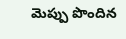మెప్పు పొందిన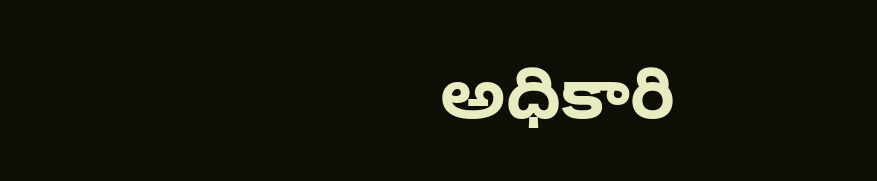అధికారి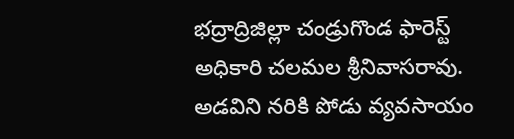భద్రాద్రిజిల్లా చండ్రుగొండ ఫారెస్ట్ అధికారి చలమల శ్రీనివాసరావు. అడవిని నరికి పోడు వ్యవసాయం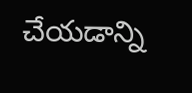చేయడాన్ని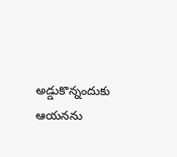అడ్డుకొన్నందుకు ఆయనను